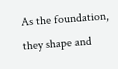As the foundation, they shape and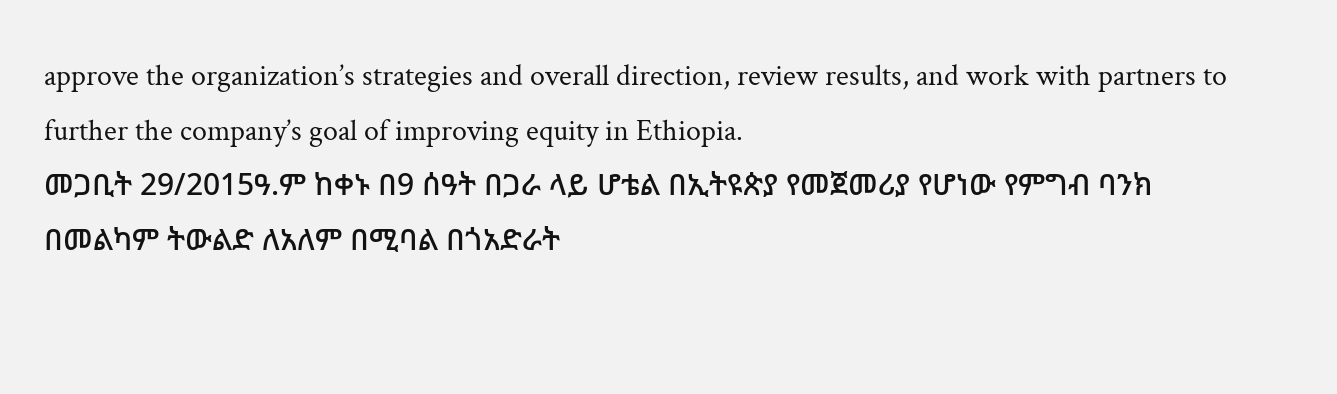approve the organization’s strategies and overall direction, review results, and work with partners to further the company’s goal of improving equity in Ethiopia.
መጋቢት 29/2015ዓ.ም ከቀኑ በ9 ሰዓት በጋራ ላይ ሆቴል በኢትዩጵያ የመጀመሪያ የሆነው የምግብ ባንክ በመልካም ትውልድ ለአለም በሚባል በጎአድራት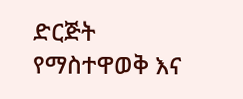ድርጅት የማስተዋወቅ እና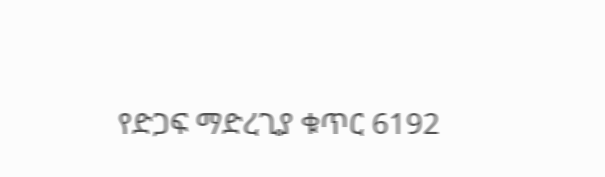የድጋፍ ማድረጊያ ቁጥር 6192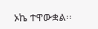ኦኬ ተዋውቋል፡፡